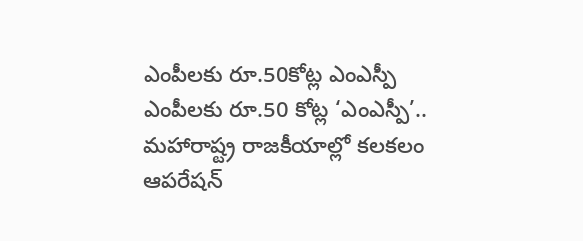ఎంపీలకు రూ.50కోట్ల ఎంఎస్పీ
ఎంపీలకు రూ.50 కోట్ల ‘ఎంఎస్పీ’.. మహారాష్ట్ర రాజకీయాల్లో కలకలం ఆపరేషన్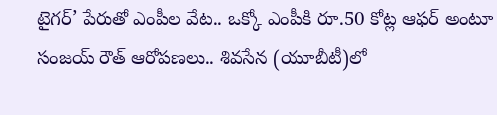టైగర్’ పేరుతో ఎంపీల వేట.. ఒక్కో ఎంపీకి రూ.50 కోట్ల ఆఫర్ అంటూ సంజయ్ రౌత్ ఆరోపణలు.. శివసేన (యూబీటీ)లో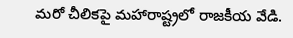మరో చీలికపై మహారాష్ట్రలో రాజకీయ వేడి.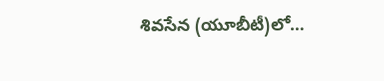శివసేన (యూబీటీ)లో…